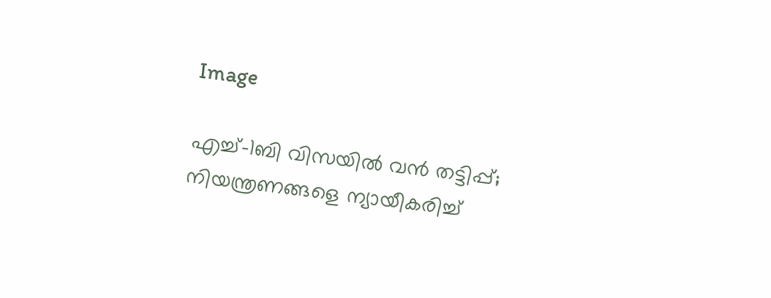Image

എച്ച്-1ബി വിസയിൽ വൻ തട്ടിപ്പ്; നിയന്ത്രണങ്ങളെ ന്യായീകരിച്ച്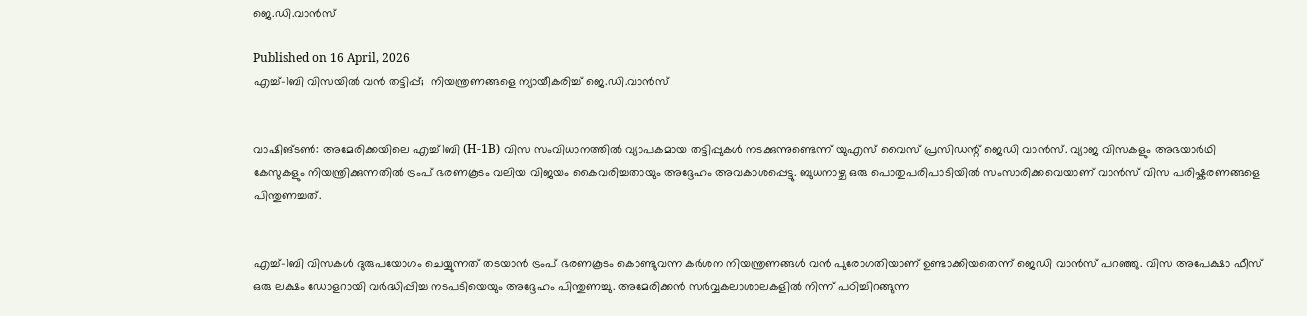ജെ.ഡി.വാൻസ്

Published on 16 April, 2026
എച്ച്-1ബി വിസയിൽ വൻ തട്ടിപ്പ്;  നിയന്ത്രണങ്ങളെ ന്യായീകരിച്ച് ജെ.ഡി.വാൻസ്


വാഷിങ്ടൺ: അമേരിക്കയിലെ എച്ച്1ബി (H-1B) വിസ സംവിധാനത്തിൽ വ്യാപകമായ തട്ടിപ്പുകൾ നടക്കുന്നുണ്ടെന്ന് യുഎസ് വൈസ് പ്രസിഡന്റ് ജെഡി വാൻസ്. വ്യാജ വിസകളും അഭയാർഥി കേസുകളും നിയന്ത്രിക്കുന്നതിൽ ട്രംപ് ഭരണകൂടം വലിയ വിജയം കൈവരിച്ചതായും അദ്ദേഹം അവകാശപ്പെട്ടു. ബുധനാഴ്ച ഒരു പൊതുപരിപാടിയിൽ സംസാരിക്കവെയാണ് വാൻസ് വിസ പരിഷ്കരണങ്ങളെ പിന്തുണച്ചത്.


എച്ച്-1ബി വിസകൾ ദുരുപയോഗം ചെയ്യുന്നത് തടയാൻ ട്രംപ് ഭരണകൂടം കൊണ്ടുവന്ന കർശന നിയന്ത്രണങ്ങൾ വൻ പുരോഗതിയാണ് ഉണ്ടാക്കിയതെന്ന് ജെഡി വാൻസ് പറഞ്ഞു. വിസ അപേക്ഷാ ഫീസ് ഒരു ലക്ഷം ഡോളറായി വർദ്ധിപ്പിച്ച നടപടിയെയും അദ്ദേഹം പിന്തുണച്ചു. അമേരിക്കൻ സർവ്വകലാശാലകളിൽ നിന്ന് പഠിച്ചിറങ്ങുന്ന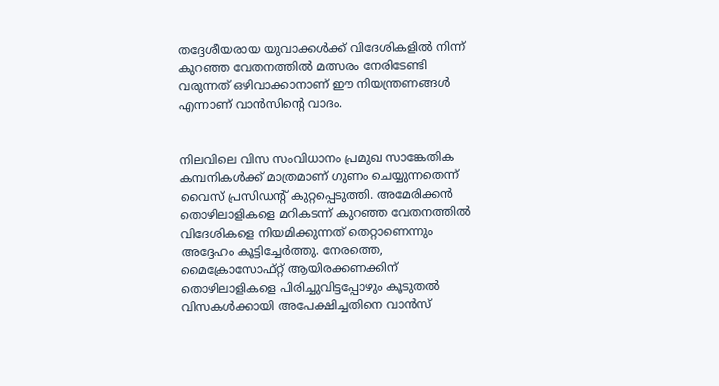തദ്ദേശീയരായ യുവാക്കൾക്ക് വിദേശികളിൽ നിന്ന് കുറഞ്ഞ വേതനത്തിൽ മത്സരം നേരിടേണ്ടി വരുന്നത് ഒഴിവാക്കാനാണ് ഈ നിയന്ത്രണങ്ങൾ എന്നാണ് വാൻസിന്റെ വാദം.


നിലവിലെ വിസ സംവിധാനം പ്രമുഖ സാങ്കേതിക കമ്പനികൾക്ക് മാത്രമാണ് ഗുണം ചെയ്യുന്നതെന്ന് വൈസ് പ്രസിഡന്റ് കുറ്റപ്പെടുത്തി. അമേരിക്കൻ തൊഴിലാളികളെ മറികടന്ന് കുറഞ്ഞ വേതനത്തിൽ വിദേശികളെ നിയമിക്കുന്നത് തെറ്റാണെന്നും അദ്ദേഹം കൂട്ടിച്ചേർത്തു. നേരത്തെ, മൈക്രോസോഫ്റ്റ് ആയിരക്കണക്കിന് തൊഴിലാളികളെ പിരിച്ചുവിട്ടപ്പോഴും കൂടുതൽ വിസകൾക്കായി അപേക്ഷിച്ചതിനെ വാൻസ്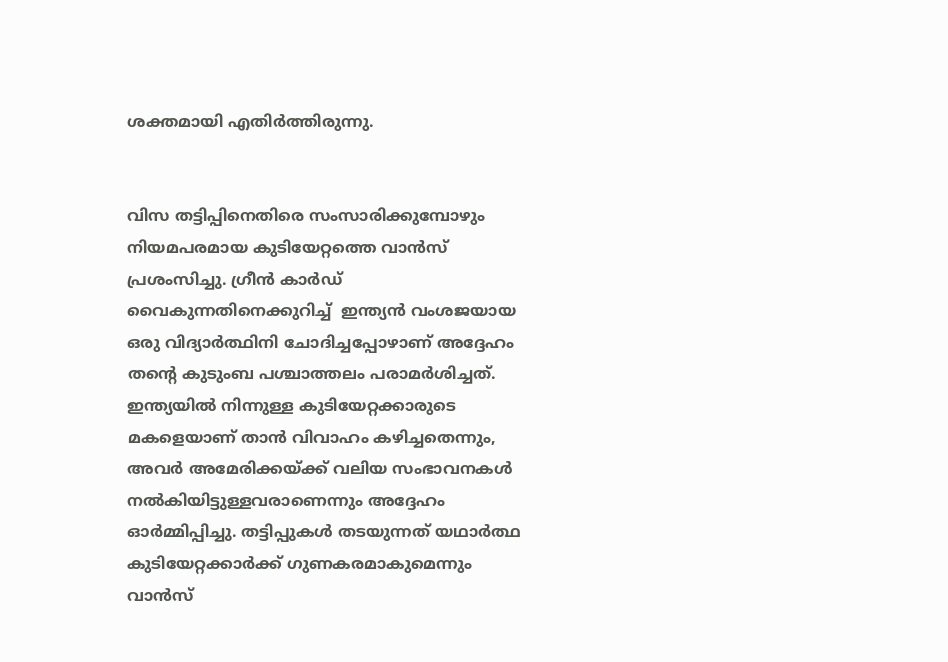ശക്തമായി എതിർത്തിരുന്നു.


വിസ തട്ടിപ്പിനെതിരെ സംസാരിക്കുമ്പോഴും നിയമപരമായ കുടിയേറ്റത്തെ വാൻസ് പ്രശംസിച്ചു. ഗ്രീൻ കാർഡ്
വൈകുന്നതിനെക്കുറിച്ച്  ഇന്ത്യൻ വംശജയായ ഒരു വിദ്യാർത്ഥിനി ചോദിച്ചപ്പോഴാണ് അദ്ദേഹം തന്റെ കുടുംബ പശ്ചാത്തലം പരാമർശിച്ചത്. ഇന്ത്യയിൽ നിന്നുള്ള കുടിയേറ്റക്കാരുടെ മകളെയാണ് താൻ വിവാഹം കഴിച്ചതെന്നും, അവർ അമേരിക്കയ്ക്ക് വലിയ സംഭാവനകൾ നൽകിയിട്ടുള്ളവരാണെന്നും അദ്ദേഹം ഓർമ്മിപ്പിച്ചു. തട്ടിപ്പുകൾ തടയുന്നത് യഥാർത്ഥ കുടിയേറ്റക്കാർക്ക് ഗുണകരമാകുമെന്നും വാൻസ്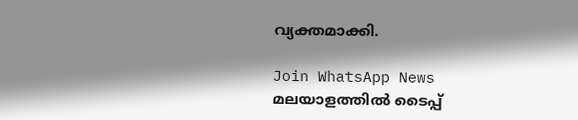വ്യക്തമാക്കി.

Join WhatsApp News
മലയാളത്തില്‍ ടൈപ്പ്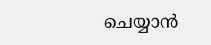ചെയ്യാന്‍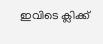ഇവിടെ ക്ലിക്ക്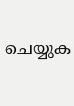ചെയ്യുക